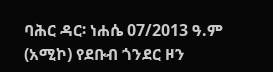ባሕር ዳር፡ ነሐሴ 07/2013 ዓ.ም (አሚኮ) የደቡብ ጎንደር ዞን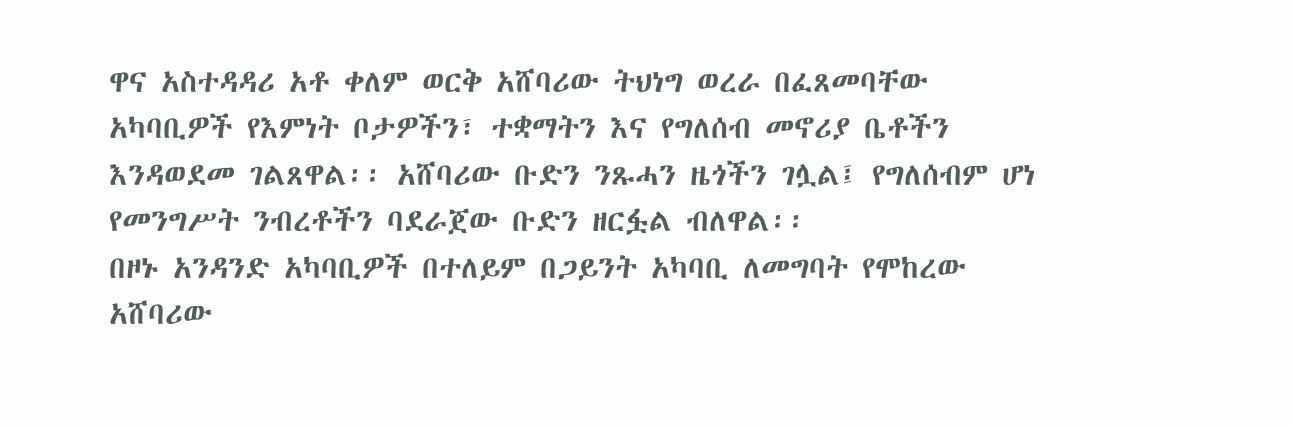ዋና አስተዳዳሪ አቶ ቀለም ወርቅ አሸባሪው ትህነግ ወረራ በፈጸመባቸው አካባቢዎች የእምነት ቦታዎችን፣ ተቋማትን እና የግለሰብ መኖሪያ ቤቶችን እንዳወደመ ገልጸዋል፡፡ አሸባሪው ቡድን ንጹሓን ዜጎችን ገሏል፤ የግለሰብም ሆነ የመንግሥት ንብረቶችን ባደራጀው ቡድን ዘርፏል ብለዋል፡፡
በዞኑ አንዳንድ አካባቢዎች በተለይም በጋይንት አካባቢ ለመግባት የሞከረው አሸባሪው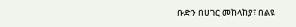ቡድን በሀገር መከላከያ፣ በልዩ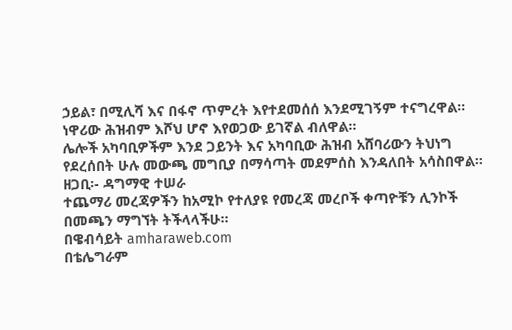ኃይል፣ በሚሊሻ እና በፋኖ ጥምረት እየተደመሰሰ እንደሚገኝም ተናግረዋል፡፡ ነዋሪው ሕዝብም እሾህ ሆኖ እየወጋው ይገኛል ብለዋል፡፡
ሌሎች አካባቢዎችም እንደ ጋይንት እና አካባቢው ሕዝብ አሸባሪውን ትህነግ የደረሰበት ሁሉ መውጫ መግቢያ በማሳጣት መደምሰስ እንዳለበት አሳስበዋል፡፡
ዘጋቢ፡- ዳግማዊ ተሠራ
ተጨማሪ መረጃዎችን ከአሚኮ የተለያዩ የመረጃ መረቦች ቀጣዮቹን ሊንኮች በመጫን ማግኘት ትችላላችሁ፡፡
በዌብሳይት amharaweb.com
በቴሌግራም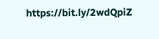https://bit.ly/2wdQpiZ